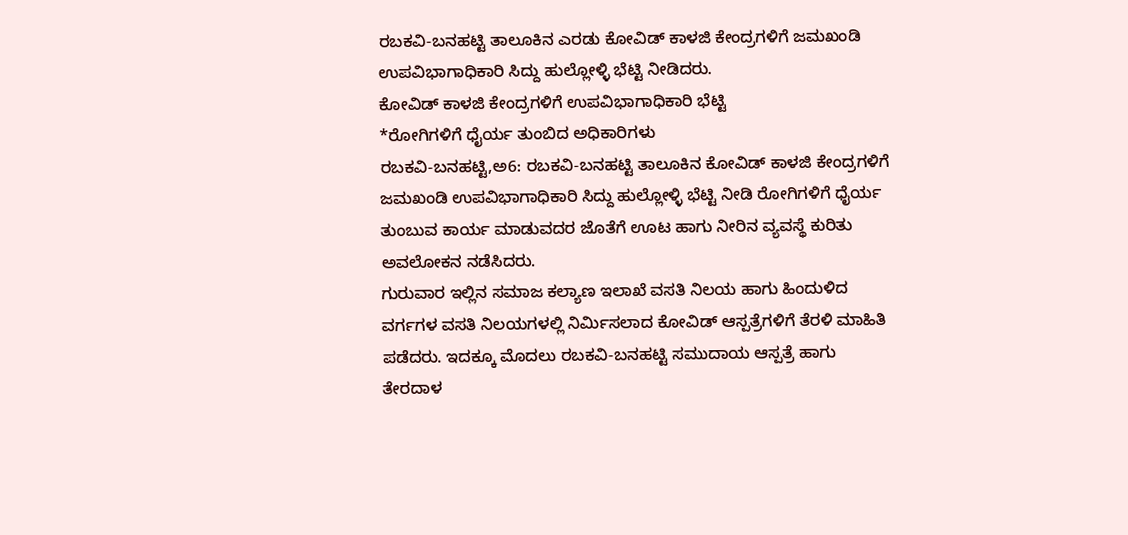ರಬಕವಿ-ಬನಹಟ್ಟಿ ತಾಲೂಕಿನ ಎರಡು ಕೋವಿಡ್ ಕಾಳಜಿ ಕೇಂದ್ರಗಳಿಗೆ ಜಮಖಂಡಿ ಉಪವಿಭಾಗಾಧಿಕಾರಿ ಸಿದ್ದು ಹುಲ್ಲೋಳ್ಳಿ ಭೆಟ್ಟಿ ನೀಡಿದರು.
ಕೋವಿಡ್ ಕಾಳಜಿ ಕೇಂದ್ರಗಳಿಗೆ ಉಪವಿಭಾಗಾಧಿಕಾರಿ ಭೆಟ್ಟಿ
*ರೋಗಿಗಳಿಗೆ ಧೈರ್ಯ ತುಂಬಿದ ಅಧಿಕಾರಿಗಳು
ರಬಕವಿ-ಬನಹಟ್ಟಿ,ಅ6: ರಬಕವಿ-ಬನಹಟ್ಟಿ ತಾಲೂಕಿನ ಕೋವಿಡ್ ಕಾಳಜಿ ಕೇಂದ್ರಗಳಿಗೆ ಜಮಖಂಡಿ ಉಪವಿಭಾಗಾಧಿಕಾರಿ ಸಿದ್ದು ಹುಲ್ಲೋಳ್ಳಿ ಭೆಟ್ಟಿ ನೀಡಿ ರೋಗಿಗಳಿಗೆ ಧೈರ್ಯ ತುಂಬುವ ಕಾರ್ಯ ಮಾಡುವದರ ಜೊತೆಗೆ ಊಟ ಹಾಗು ನೀರಿನ ವ್ಯವಸ್ಥೆ ಕುರಿತು ಅವಲೋಕನ ನಡೆಸಿದರು.
ಗುರುವಾರ ಇಲ್ಲಿನ ಸಮಾಜ ಕಲ್ಯಾಣ ಇಲಾಖೆ ವಸತಿ ನಿಲಯ ಹಾಗು ಹಿಂದುಳಿದ ವರ್ಗಗಳ ವಸತಿ ನಿಲಯಗಳಲ್ಲಿ ನಿರ್ಮಿಸಲಾದ ಕೋವಿಡ್ ಆಸ್ಪತ್ರೆಗಳಿಗೆ ತೆರಳಿ ಮಾಹಿತಿ ಪಡೆದರು. ಇದಕ್ಕೂ ಮೊದಲು ರಬಕವಿ-ಬನಹಟ್ಟಿ ಸಮುದಾಯ ಆಸ್ಪತ್ರೆ ಹಾಗು ತೇರದಾಳ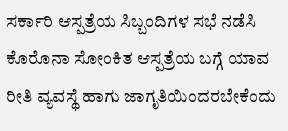ಸರ್ಕಾರಿ ಆಸ್ಪತ್ರೆಯ ಸಿಬ್ಬಂದಿಗಳ ಸಭೆ ನಡೆಸಿ ಕೊರೊನಾ ಸೋಂಕಿತ ಆಸ್ಪತ್ರೆಯ ಬಗ್ಗೆ ಯಾವ ರೀತಿ ವ್ಯವಸ್ಥೆ ಹಾಗು ಜಾಗೃತಿಯಿಂದರಬೇಕೆಂದು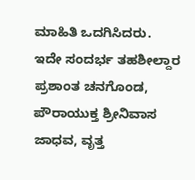ಮಾಹಿತಿ ಒದಗಿಸಿದರು.
ಇದೇ ಸಂದರ್ಭ ತಹಶೀಲ್ದಾರ ಪ್ರಶಾಂತ ಚನಗೊಂಡ, ಪೌರಾಯುಕ್ತ ಶ್ರೀನಿವಾಸ ಜಾಧವ, ವೃತ್ತ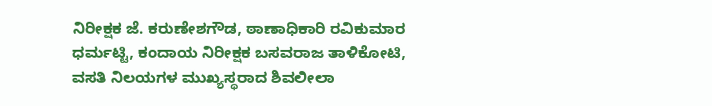ನಿರೀಕ್ಷಕ ಜೆ. ಕರುಣೇಶಗೌಡ, ಠಾಣಾಧಿಕಾರಿ ರವಿಕುಮಾರ ಧರ್ಮಟ್ಟಿ, ಕಂದಾಯ ನಿರೀಕ್ಷಕ ಬಸವರಾಜ ತಾಳಿಕೋಟಿ, ವಸತಿ ನಿಲಯಗಳ ಮುಖ್ಯಸ್ಥರಾದ ಶಿವಲೀಲಾ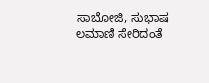ಸಾಬೋಜಿ, ಸುಭಾಷ ಲಮಾಣಿ ಸೇರಿದಂತೆ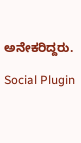ಅನೇಕರಿದ್ದರು.

Social Plugin